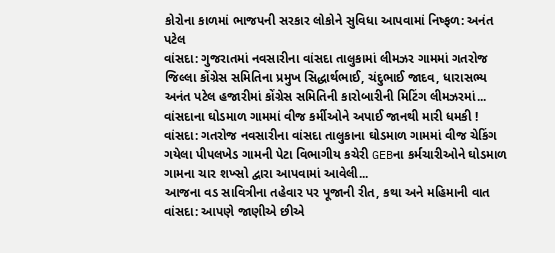કોરોના કાળમાં ભાજપની સરકાર લોકોને સુવિધા આપવામાં નિષ્ફળ: અનંત પટેલ
વાંસદા: ગુજરાતમાં નવસારીના વાંસદા તાલુકામાં લીમઝર ગામમાં ગતરોજ જિલ્લા કોંગ્રેસ સમિતિના પ્રમુખ સિદ્ધાર્થભાઈ, ચંદુભાઈ જાદવ, ધારાસભ્ય અનંત પટેલ હજારીમાં કોંગ્રેસ સમિતિની કારોબારીની મિટિંગ લીમઝરમાં...
વાંસદાના ઘોડમાળ ગામમાં વીજ કર્મીઓને અપાઈ જાનથી મારી ધમકી !
વાંસદા: ગતરોજ નવસારીના વાંસદા તાલુકાના ઘોડમાળ ગામમાં વીજ ચેકિંગ ગયેલા પીપલખેડ ગામની પેટા વિભાગીય કચેરી GEBના કર્મચારીઓને ઘોડમાળ ગામના ચાર શખ્સો દ્વારા આપવામાં આવેલી...
આજના વડ સાવિત્રીના તહેવાર પર પૂજાની રીત, કથા અને મહિમાની વાત
વાંસદા: આપણે જાણીએ છીએ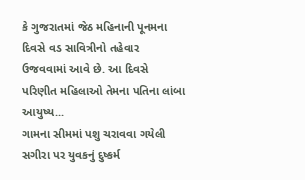કે ગુજરાતમાં જેઠ મહિનાની પૂનમના દિવસે વડ સાવિત્રીનો તહેવાર ઉજવવામાં આવે છે. આ દિવસે પરિણીત મહિલાઓ તેમના પતિના લાંબા આયુષ્ય...
ગામના સીમમાં પશુ ચરાવવા ગયેલી સગીરા પર યુવકનું દુષ્કર્મ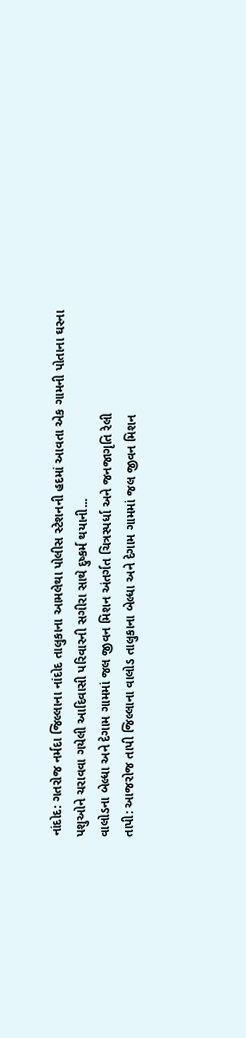નાંદોદ: ગતરોજ નર્મદા જિલ્લાના નાંદોદ તાલુકાના આમલેથા પોલીસ સ્ટેશનની હદમાં આવતા એક ગામની પોતાના ઘરના પશુઓને ચરાવવા ગયેલી આદિવાસી પરિવારની સગીરા સાથે દુષ્કર્મ થયાની...
વાલોડના બેલ્ધા અને દેગામ ગામમાં જલ જીવન મિશન અંતર્ગત ચિત્રસ્પર્ધા અને જનજાગૃતિ રેલી
તાપી: આજરોજ તાપી જિલ્લાના વાલોડ તાલુકાના બેલ્ધા અને દેગામ ગામમાં જલ જીવન મિશન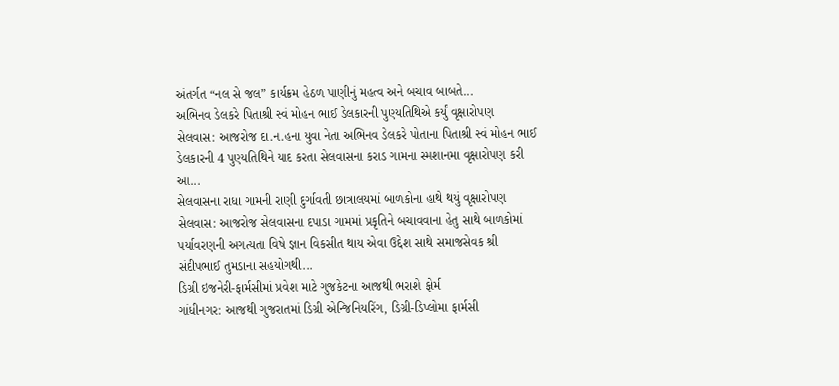અંતર્ગત “નલ સે જલ” કાર્યક્રમ હેઠળ પાણીનું મહત્વ અને બચાવ બાબતે...
અભિનવ ડેલકરે પિતાશ્રી સ્વં મોહન ભાઈ ડેલકારની પુણ્યતિથિએ કર્યું વૃક્ષારોપણ
સેલવાસ: આજરોજ દા.ન.હના યુવા નેતા અભિનવ ડેલકરે પોતાના પિતાશ્રી સ્વં મોહન ભાઈ ડેલકારની 4 પુણ્યતિથિને યાદ કરતા સેલવાસના કરાડ ગામના સ્મશાનમા વૃક્ષારોપણ કરી આ...
સેલવાસના રાધા ગામની રાણી દુર્ગાવતી છાત્રાલયમાં બાળકોના હાથે થયું વૃક્ષારોપણ
સેલવાસ: આજરોજ સેલવાસના દપાડા ગામમાં પ્રકૃતિને બચાવવાના હેતુ સાથે બાળકોમાં પર્યાવરણની અગત્યતા વિષે જ્ઞાન વિકસીત થાય એવા ઉદ્દેશ સાથે સમાજસેવક શ્રી સંદીપભાઈ તુમડાના સહયોગથી...
ડિગ્રી ઇજનેરી-ફાર્મસીમાં પ્રવેશ માટે ગુજકેટના આજથી ભરાશે ફોર્મ
ગાંધીનગર: આજથી ગુજરાતમાં ડિગ્રી એન્જિનિયરિંગ, ડિગ્રી-ડિપ્લોમા ફાર્મસી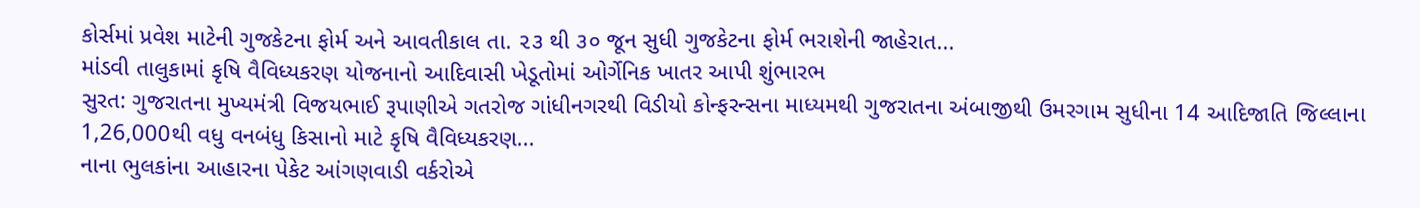કોર્સમાં પ્રવેશ માટેની ગુજકેટના ફોર્મ અને આવતીકાલ તા. ૨૩ થી ૩૦ જૂન સુધી ગુજકેટના ફોર્મ ભરાશેની જાહેરાત...
માંડવી તાલુકામાં કૃષિ વૈવિધ્યકરણ યોજનાનો આદિવાસી ખેડૂતોમાં ઓર્ગેનિક ખાતર આપી શુંભારભ
સુરત: ગુજરાતના મુખ્યમંત્રી વિજયભાઈ રૂપાણીએ ગતરોજ ગાંધીનગરથી વિડીયો કોન્ફરન્સના માધ્યમથી ગુજરાતના અંબાજીથી ઉમરગામ સુધીના 14 આદિજાતિ જિલ્લાના 1,26,000થી વધુ વનબંધુ કિસાનો માટે કૃષિ વૈવિધ્યકરણ...
નાના ભુલકાંના આહારના પેકેટ આંગણવાડી વર્કરોએ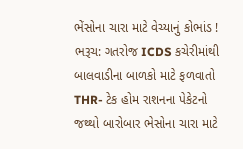ભેંસોના ચારા માટે વેચ્યાનું કોભાંડ !
ભરૂચ: ગતરોજ ICDS કચેરીમાંથી બાલવાડીના બાળકો માટે ફળવાતો THR- ટેક હોમ રાશનના પેકેટનો જથ્થો બારોબાર ભેસોના ચારા માટે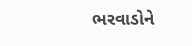ભરવાડોને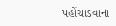પહોંચાડવાના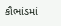કૌભાંડમાં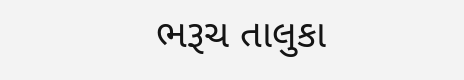ભરૂચ તાલુકા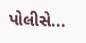પોલીસે...